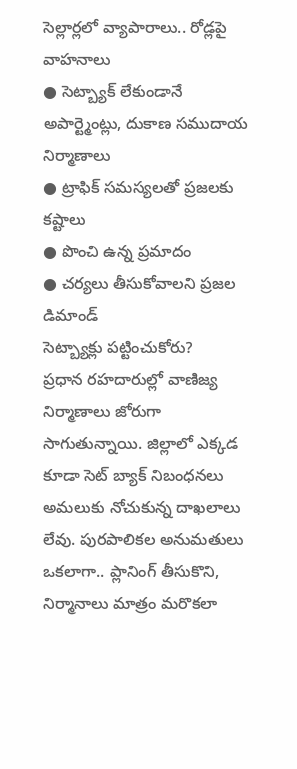సెల్లార్లలో వ్యాపారాలు.. రోడ్లపై వాహనాలు
● సెట్బ్యాక్ లేకుండానే అపార్ట్మెంట్లు, దుకాణ సముదాయ నిర్మాణాలు
● ట్రాఫిక్ సమస్యలతో ప్రజలకు కష్టాలు
● పొంచి ఉన్న ప్రమాదం
● చర్యలు తీసుకోవాలని ప్రజల డిమాండ్
సెట్బ్యాక్లు పట్టించుకోరు?
ప్రధాన రహదారుల్లో వాణిజ్య నిర్మాణాలు జోరుగా సాగుతున్నాయి. జిల్లాలో ఎక్కడ కూడా సెట్ బ్యాక్ నిబంధనలు అమలుకు నోచుకున్న దాఖలాలు లేవు. పురపాలికల అనుమతులు ఒకలాగా.. ప్లానింగ్ తీసుకొని, నిర్మానాలు మాత్రం మరొకలా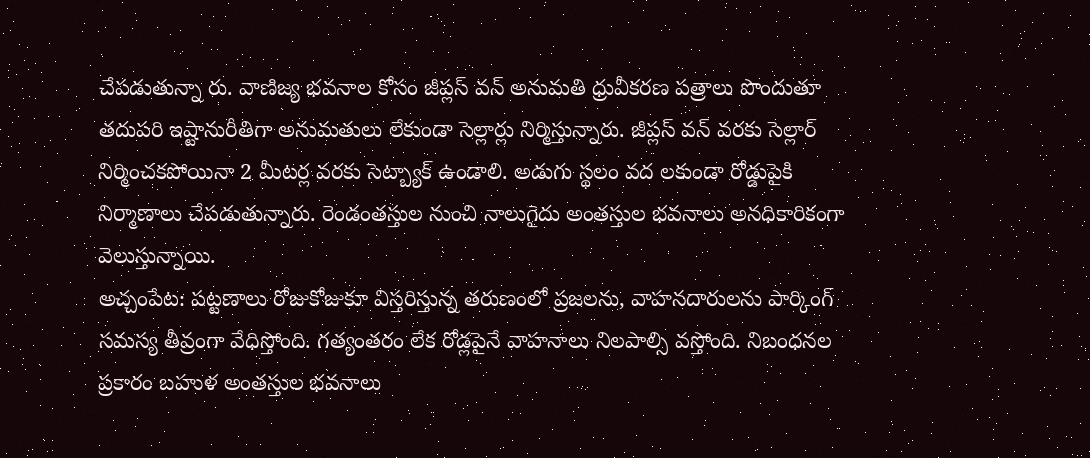చేపడుతున్నా రు. వాణిజ్య భవనాల కోసం జీప్లస్ వన్ అనుమతి ధ్రువీకరణ పత్రాలు పొందుతూ తదుపరి ఇష్టానురీతిగా అనుమతులు లేకుండా సెల్లార్లు నిర్మిస్తున్నారు. జీప్లస్ వన్ వరకు సెల్లార్ నిర్మించకపోయినా 2 మీటర్ల వరకు సెట్బ్యాక్ ఉండాలి. అడుగు స్థలం వద లకుండా రోడ్డుపైకి నిర్మాణాలు చేపడుతున్నారు. రెండంతస్తుల నుంచి నాలుగైదు అంతస్తుల భవనాలు అనధికారికంగా వెలుస్తున్నాయి.
అచ్చంపేట: పట్టణాలు రోజుకోజుకూ విస్తరిస్తున్న తరుణంలో ప్రజలను, వాహనదారులను పార్కింగ్ సమస్య తీవ్రంగా వేధిస్తోంది. గత్యంతరం లేక రోడ్లపైనే వాహనాలు నిలపాల్సి వస్తోంది. నిబంధనల ప్రకారం బహుళ అంతస్తుల భవనాలు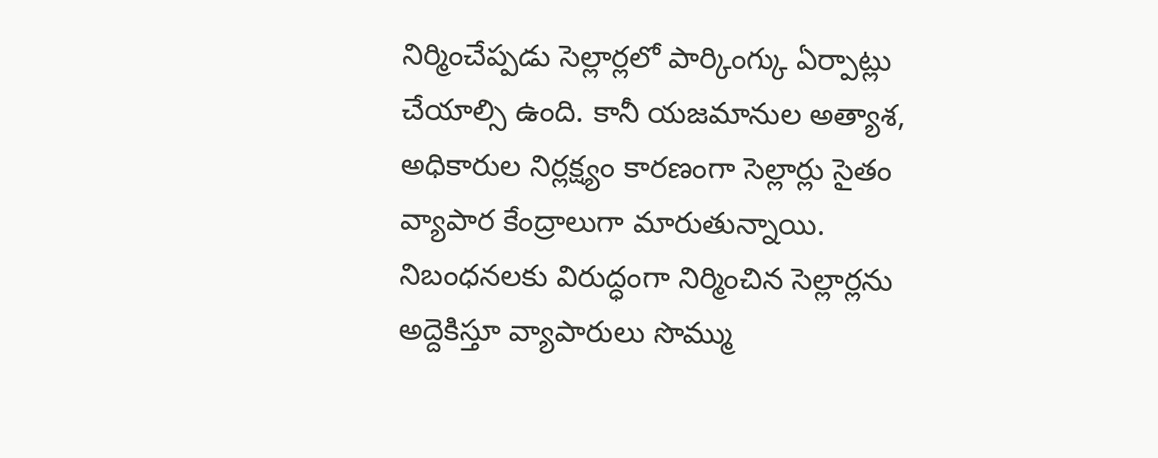నిర్మించేప్పడు సెల్లార్లలో పార్కింగ్కు ఏర్పాట్లు చేయాల్సి ఉంది. కానీ యజమానుల అత్యాశ, అధికారుల నిర్లక్ష్యం కారణంగా సెల్లార్లు సైతం వ్యాపార కేంద్రాలుగా మారుతున్నాయి. నిబంధనలకు విరుద్ధంగా నిర్మించిన సెల్లార్లను అద్దెకిస్తూ వ్యాపారులు సొమ్ము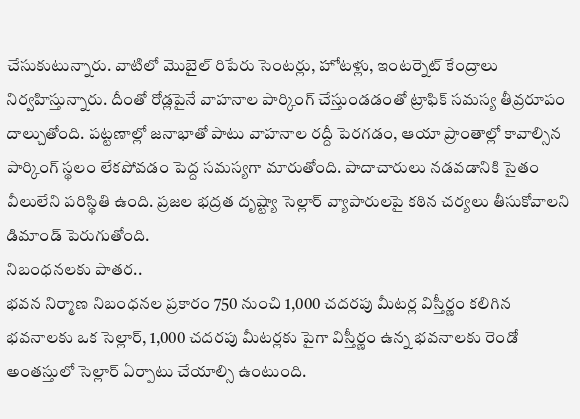చేసుకుటున్నారు. వాటిలో మొబైల్ రిపేరు సెంటర్లు, హోటళ్లు, ఇంటర్నెట్ కేంద్రాలు నిర్వహిస్తున్నారు. దీంతో రోడ్లపైనే వాహనాల పార్కింగ్ చేస్తుండడంతో ట్రాఫిక్ సమస్య తీవ్రరూపం దాల్చుతోంది. పట్టణాల్లో జనాభాతో పాటు వాహనాల రద్దీ పెరగడం, ఆయా ప్రాంతాల్లో కావాల్సిన పార్కింగ్ స్థలం లేకపోవడం పెద్ద సమస్యగా మారుతోంది. పాదాచారులు నడవడానికి సైతం వీలులేని పరిస్థితి ఉంది. ప్రజల భద్రత దృష్ట్యా సెల్లార్ వ్యాపారులపై కఠిన చర్యలు తీసుకోవాలని డిమాండ్ పెరుగుతోంది.
నిబంధనలకు పాతర..
భవన నిర్మాణ నిబంధనల ప్రకారం 750 నుంచి 1,000 చదరపు మీటర్ల విస్తీర్ణం కలిగిన భవనాలకు ఒక సెల్లార్, 1,000 చదరపు మీటర్లకు పైగా విస్తీర్ణం ఉన్న భవనాలకు రెండో అంతస్తులో సెల్లార్ ఏర్పాటు చేయాల్సి ఉంటుంది.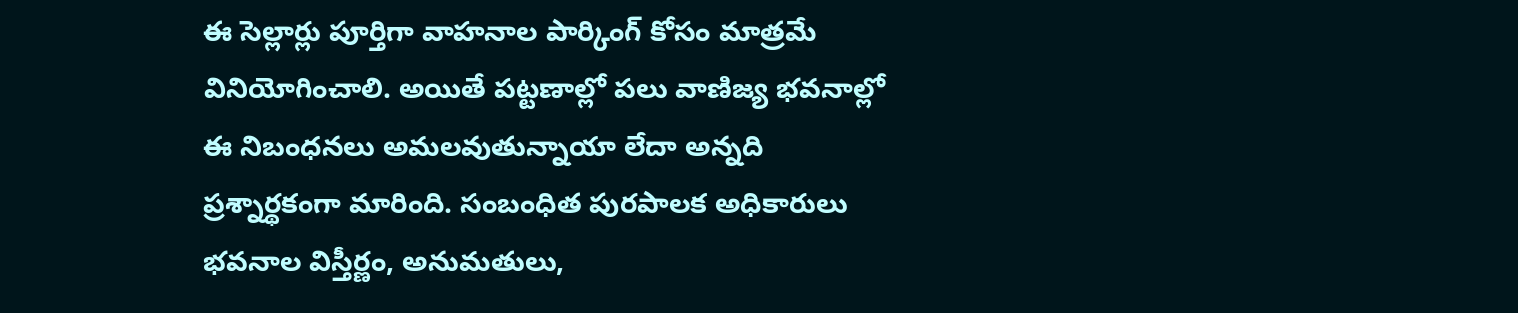ఈ సెల్లార్లు పూర్తిగా వాహనాల పార్కింగ్ కోసం మాత్రమే వినియోగించాలి. అయితే పట్టణాల్లో పలు వాణిజ్య భవనాల్లో ఈ నిబంధనలు అమలవుతున్నాయా లేదా అన్నది ప్రశ్నార్థకంగా మారింది. సంబంధిత పురపాలక అధికారులు భవనాల విస్తీర్ణం, అనుమతులు,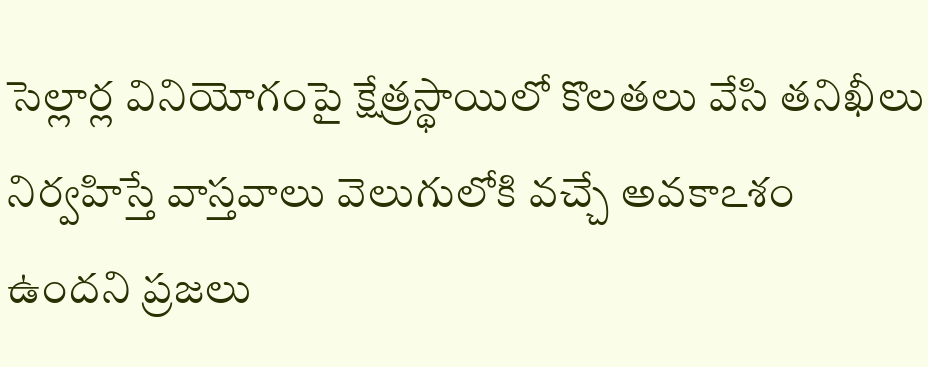సెల్లార్ల వినియోగంపై క్షేత్రస్థాయిలో కొలతలు వేసి తనిఖీలు నిర్వహిస్తే వాస్తవాలు వెలుగులోకి వచ్చే అవకాఽశం ఉందని ప్రజలు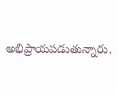అభిప్రాయపడుతున్నారు.